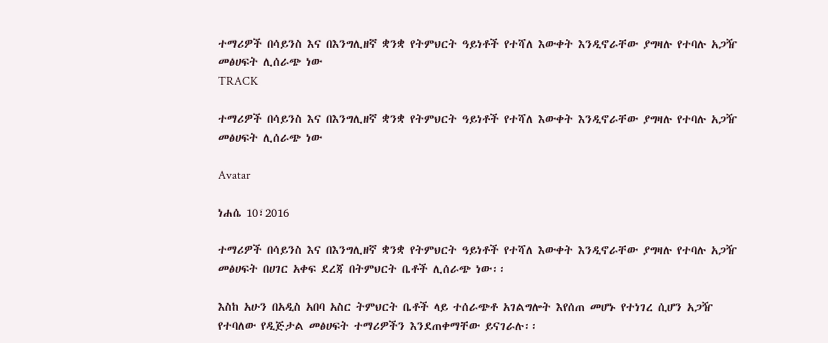ተማሪዎች በሳይንስ እና በእንግሊዘኛ ቋንቋ የትምህርት ዓይነቶች የተሻለ እውቀት እንዲኖራቸው ያግዛሉ የተባሉ አጋዥ መፅሀፍት ሊሰራጭ ነው
TRACK

ተማሪዎች በሳይንስ እና በእንግሊዘኛ ቋንቋ የትምህርት ዓይነቶች የተሻለ እውቀት እንዲኖራቸው ያግዛሉ የተባሉ አጋዥ መፅሀፍት ሊሰራጭ ነው

Avatar

ነሐሴ 10፣2016

ተማሪዎች በሳይንስ እና በእንግሊዘኛ ቋንቋ የትምህርት ዓይነቶች የተሻለ እውቀት እንዲኖራቸው ያግዛሉ የተባሉ አጋዥ መፅሀፍት በሀገር አቀፍ ደረጃ በትምህርት ቤቶች ሊሰራጭ ነው፡፡

እስከ አሁን በአዲስ አበባ አስር ትምህርት ቤቶች ላይ ተሰራጭቶ አገልግሎት እየሰጠ መሆኑ የተነገረ ሲሆን አጋዥ የተባለው የዲጅታል መፅሀፍት ተማሪዎችን እንደጠቀማቸው ይናገራሉ፡፡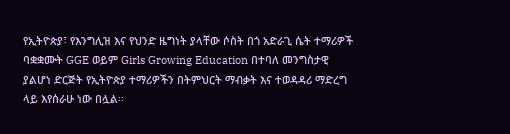የኢትዮጵያ፣ የእንግሊዝ እና የህንድ ዜግነት ያላቸው ሶስት በጎ አድራጊ ሴት ተማሪዎች ባቋቋሙት GGE ወይም Girls Growing Education በተባለ መንግስታዊ ያልሆነ ድርጅት የኢትዮጵያ ተማሪዎችን በትምህርት ማብቃት እና ተወዳዳሪ ማድረግ ላይ እየሰራሁ ነው በሏል፡፡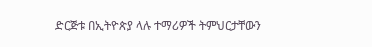ድርጅቱ በኢትዮጵያ ላሉ ተማሪዎች ትምህርታቸውን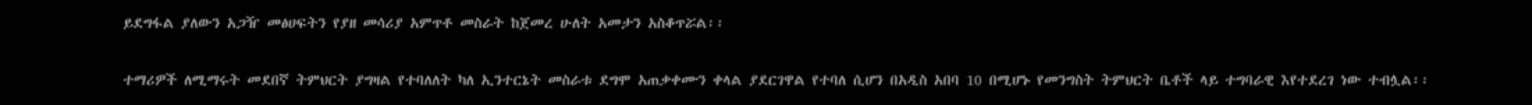ይደግፋል ያለውን አጋዥ መፅሀፍትን የያዘ መሳሪያ አምጥቶ መስራት ከጀመረ ሁለት አመታን አስቆጥሯል፡፡

ተማሪዎች ለሚማሩት መደበኛ ትምህርት ያግዛል የተባለለት ካለ ኢንተርኔት መስራቱ ደግሞ አጠቃቀሙን ቀላል ያደርገዋል የተባለ ሲሆን በአዲስ አበባ 10 በሚሆኑ የመንግስት ትምህርት ቤቶች ላይ ተግባራዊ እየተደረገ ነው ተብሏል፡፡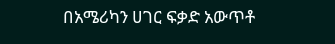በአሜሪካን ሀገር ፍቃድ አውጥቶ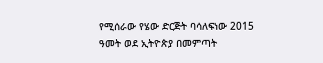የሚሰራው የሄው ድርጅት ባሳለፍነው 2015 ዓመት ወደ ኢትዮጵያ በመምጣት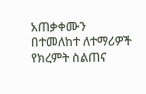አጠቃቀሙን በተመለከተ ለተማሪዎች የክረምት ስልጠና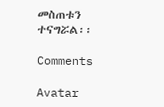መስጠቱን ተናግሯል፡፡

Comments

Avatar